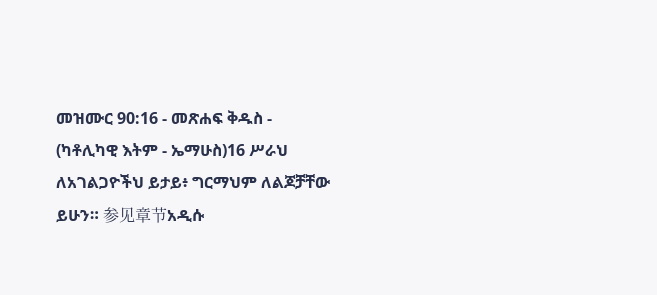መዝሙር 90:16 - መጽሐፍ ቅዱስ - (ካቶሊካዊ እትም - ኤማሁስ)16 ሥራህ ለአገልጋዮችህ ይታይ፥ ግርማህም ለልጆቻቸው ይሁን። 参见章节አዲሱ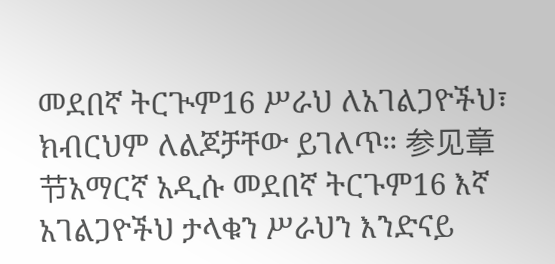መደበኛ ትርጒም16 ሥራህ ለአገልጋዮችህ፣ ክብርህም ለልጆቻቸው ይገለጥ። 参见章节አማርኛ አዲሱ መደበኛ ትርጉም16 እኛ አገልጋዮችህ ታላቁን ሥራህን እንድናይ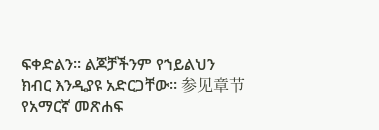ፍቀድልን። ልጆቻችንም የኀይልህን ክብር እንዲያዩ አድርጋቸው። 参见章节የአማርኛ መጽሐፍ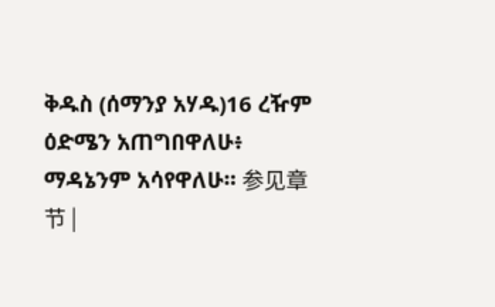ቅዱስ (ሰማንያ አሃዱ)16 ረዥም ዕድሜን አጠግበዋለሁ፥ ማዳኔንም አሳየዋለሁ። 参见章节 |